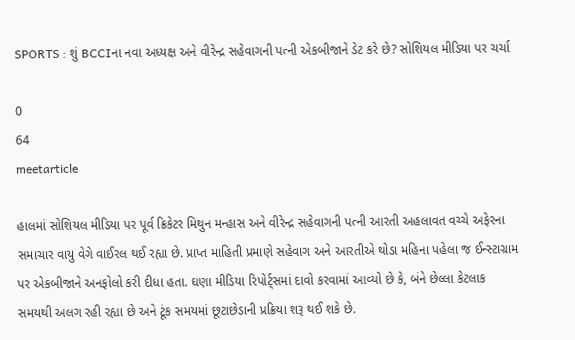SPORTS : શું BCCIના નવા અધ્યક્ષ અને વીરેન્દ્ર સહેવાગની પત્ની એકબીજાને ડેટ કરે છે? સોશિયલ મીડિયા પર ચર્ચા

0
64
meetarticle

હાલમાં સોશિયલ મીડિયા પર પૂર્વ ક્રિકેટર મિથુન મન્હાસ અને વીરેન્દ્ર સહેવાગની પત્ની આરતી અહલાવત વચ્ચે અફેરના સમાચાર વાયુ વેગે વાઈરલ થઈ રહ્યા છે. પ્રાપ્ત માહિતી પ્રમાણે સહેવાગ અને આરતીએ થોડા મહિના પહેલા જ ઈન્સ્ટાગ્રામ પર એકબીજાને અનફોલો કરી દીધા હતા. ઘણા મીડિયા રિપોર્ટ્સમાં દાવો કરવામાં આવ્યો છે કે, બંને છેલ્લા કેટલાક સમયથી અલગ રહી રહ્યા છે અને ટૂંક સમયમાં છૂટાછેડાની પ્રક્રિયા શરૂ થઈ શકે છે.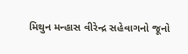મિથુન મન્હાસ વીરેન્દ્ર સહેવાગનો જૂનો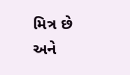મિત્ર છે અને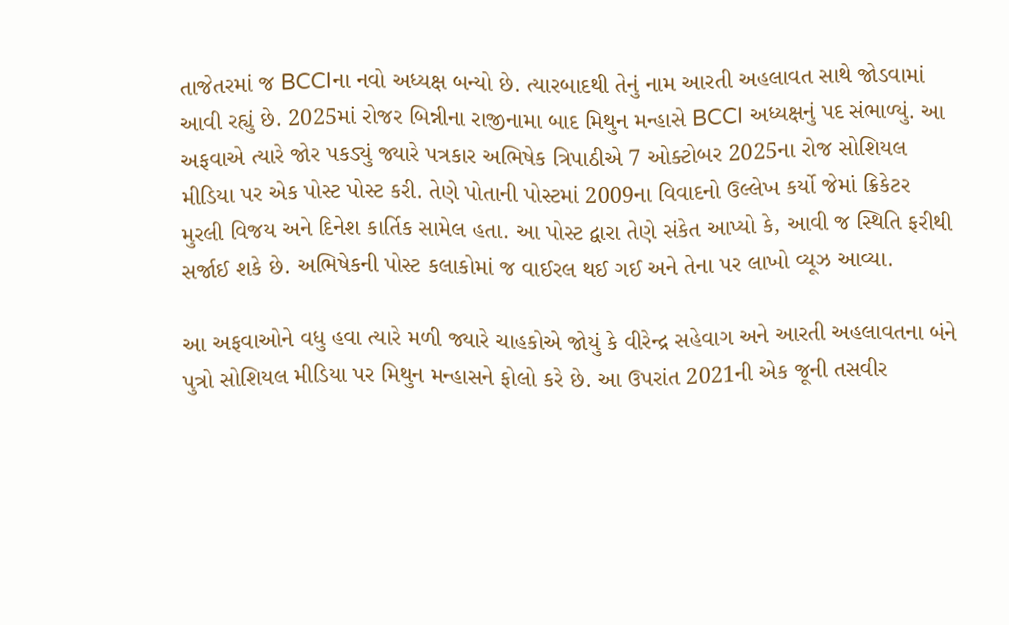તાજેતરમાં જ BCCIના નવો અધ્યક્ષ બન્યો છે. ત્યારબાદથી તેનું નામ આરતી અહલાવત સાથે જોડવામાં આવી રહ્યું છે. 2025માં રોજર બિન્નીના રાજીનામા બાદ મિથુન મન્હાસે BCCI અધ્યક્ષનું પદ સંભાળ્યું. આ અફવાએ ત્યારે જોર પકડ્યું જ્યારે પત્રકાર અભિષેક ત્રિપાઠીએ 7 ઓક્ટોબર 2025ના રોજ સોશિયલ મીડિયા પર એક પોસ્ટ પોસ્ટ કરી. તેણે પોતાની પોસ્ટમાં 2009ના વિવાદનો ઉલ્લેખ કર્યો જેમાં ક્રિકેટર મુરલી વિજય અને દિનેશ કાર્તિક સામેલ હતા. આ પોસ્ટ દ્વારા તેણે સંકેત આપ્યો કે, આવી જ સ્થિતિ ફરીથી સર્જાઈ શકે છે. અભિષેકની પોસ્ટ કલાકોમાં જ વાઈરલ થઈ ગઈ અને તેના પર લાખો વ્યૂઝ આવ્યા.

આ અફવાઓને વધુ હવા ત્યારે મળી જ્યારે ચાહકોએ જોયું કે વીરેન્દ્ર સહેવાગ અને આરતી અહલાવતના બંને પુત્રો સોશિયલ મીડિયા પર મિથુન મન્હાસને ફોલો કરે છે. આ ઉપરાંત 2021ની એક જૂની તસવીર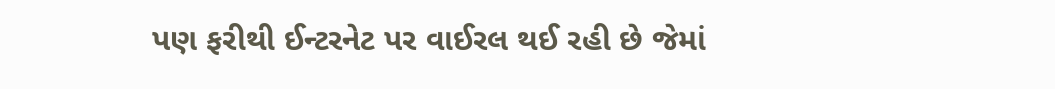પણ ફરીથી ઈન્ટરનેટ પર વાઈરલ થઈ રહી છે જેમાં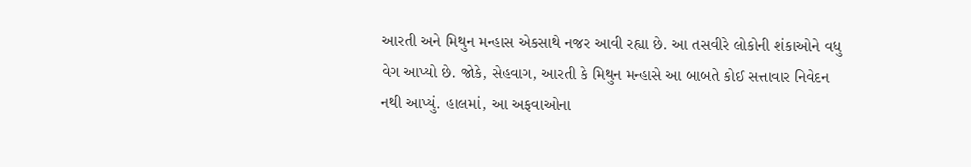આરતી અને મિથુન મન્હાસ એકસાથે નજર આવી રહ્યા છે. આ તસવીરે લોકોની શંકાઓને વધુ વેગ આપ્યો છે. જોકે, સેહવાગ, આરતી કે મિથુન મન્હાસે આ બાબતે કોઈ સત્તાવાર નિવેદન નથી આપ્યું. હાલમાં, આ અફવાઓના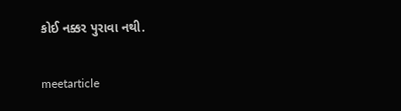કોઈ નક્કર પુરાવા નથી.

meetarticle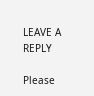LEAVE A REPLY

Please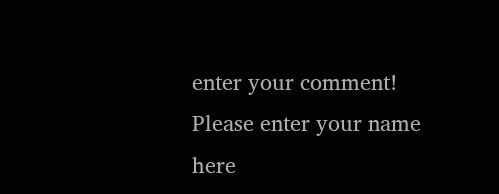enter your comment!
Please enter your name here